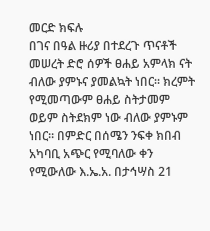መርድ ክፍሉ
በገና በዓል ዙሪያ በተደረጉ ጥናቶች መሠረት ድሮ ሰዎች ፀሐይ አምላክ ናት ብለው ያምኑና ያመልኳት ነበር። ክረምት የሚመጣውም ፀሐይ ስትታመም ወይም ስትደክም ነው ብለው ያምኑም ነበር። በምድር በሰሜን ንፍቀ ክበብ አካባቢ አጭር የሚባለው ቀን የሚውለው እ.ኤ.አ. በታኅሣስ 21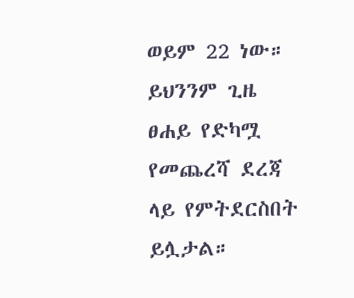ወይም 22 ነው።
ይህንንም ጊዜ ፀሐይ የድካሟ የመጨረሻ ደረጃ ላይ የምትደርስበት ይሏታል።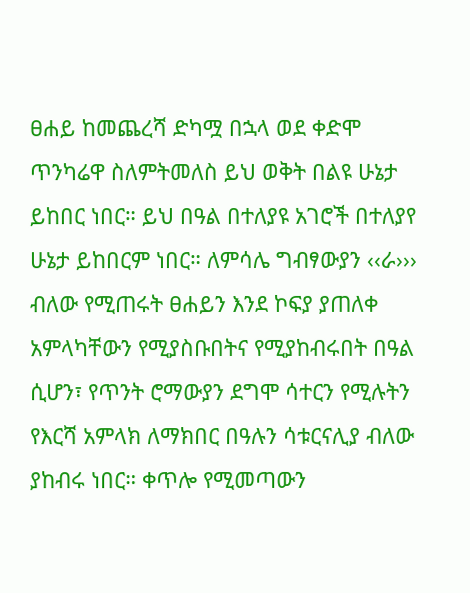ፀሐይ ከመጨረሻ ድካሟ በኋላ ወደ ቀድሞ ጥንካሬዋ ስለምትመለስ ይህ ወቅት በልዩ ሁኔታ ይከበር ነበር። ይህ በዓል በተለያዩ አገሮች በተለያየ ሁኔታ ይከበርም ነበር። ለምሳሌ ግብፃውያን ‹‹ራ››› ብለው የሚጠሩት ፀሐይን እንደ ኮፍያ ያጠለቀ አምላካቸውን የሚያስቡበትና የሚያከብሩበት በዓል ሲሆን፣ የጥንት ሮማውያን ደግሞ ሳተርን የሚሉትን የእርሻ አምላክ ለማክበር በዓሉን ሳቱርናሊያ ብለው ያከብሩ ነበር። ቀጥሎ የሚመጣውን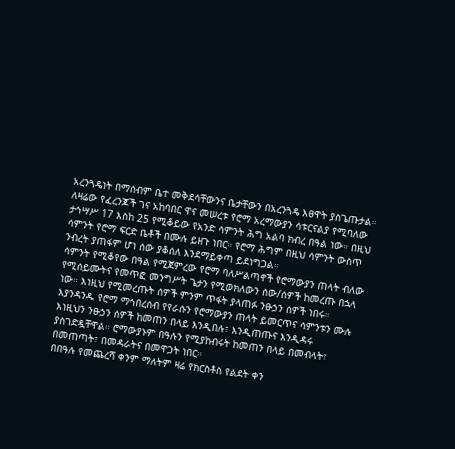አረንጓዴነት በማሰብም ቤተ መቅደሳቸውንና ቤታቸውን በአረንጓዴ እፀዋት ያስጌጡታል።
ለዛሬው የፈረንጆች ገና አከባበር ዋና መሠረቱ የሮማ አረማውያን ሳቱርናልያ የሚባለው ታኅሣሥ 17 እስከ 25 የሚቆይው የአንድ ሳምንት ሕግ አልባ ክብረ በዓል ነው። በዚህ ሳምንት የሮማ ፍርድ ቤቶች በሙሉ ይዘጉ ነበር። የሮማ ሕግም በዚህ ሳምንት ውስጥ ንብረት ያጠፋም ሆነ ሰው ያቆሰለ እንደማይቀጣ ይደነግጋል።
ሳምንት የሚቆየው በዓል የሚጀምረው የሮማ ባለሥልጣኖች የሮማውያን ጠላት ብለው የሚሰይሙትና የመጥፎ መንግሥት ጌታን የሚወክለውን ሰው/ሰዎች ከመረጡ በኋላ ነው። እነዚህ የሚመረጡት ሰዎች ምንም ጥፋት ያላጠፉ ንፁኃን ሰዎች ነበሩ።
እያንዳንዱ የሮማ ማኅበረሰብ የየራሱን የሮማውያን ጠላት ይመርጥና ሳምንቱን ሙሉ እነዚህን ንፁኃን ሰዎች ከመጠን በላይ እንዲበሉ፣ እንዲጠጡና እንዲዳሩ ያስገድዷቸዋል። ሮማውያኑም በዓሉን የሚያከብሩት ከመጠን በላይ በመብላት፣ በመጠጣት፣ በመዳራትና በመዋጋት ነበር።
በበዓሉ የመጨረሻ ቀንም ማለትም ዛሬ የክርስቶስ የልደት ቀን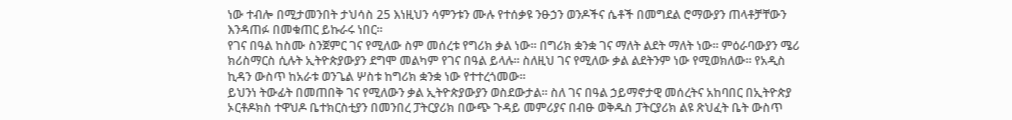ነው ተብሎ በሚታመንበት ታህሳስ 25 እነዚህን ሳምንቱን ሙሉ የተሰቃዩ ንፁኃን ወንዶችና ሴቶች በመግደል ሮማውያን ጠላቶቻቸውን እንዳጠፉ በመቁጠር ይኩራሩ ነበር።
የገና በዓል ከስሙ ስንጀምር ገና የሚለው ስም መሰረቱ የግሪክ ቃል ነው። በግሪክ ቋንቋ ገና ማለት ልደት ማለት ነው። ምዕራባውያን ሜሪ ክሪስማርስ ሲሉት ኢትዮጵያውያን ደግሞ መልካም የገና በዓል ይላሉ። ስለዚህ ገና የሚለው ቃል ልደትንም ነው የሚወክለው። የአዲስ ኪዳን ውስጥ ከአራቱ ወንጌል ሦስቱ ከግሪክ ቋንቋ ነው የተተረጎመው።
ይህንነ ትውፊት በመጠበቅ ገና የሚለውን ቃል ኢትዮጵያውያን ወስደውታል። ስለ ገና በዓል ኃይማኖታዊ መሰረትና አከባበር በኢትዮጵያ ኦርቶዶክስ ተዋህዶ ቤተክርስቲያን በመንበረ ፓትርያሪክ በውጭ ጉዳይ መምሪያና በብፁ ወቅዱስ ፓትርያሪክ ልዩ ጽህፈት ቤት ውስጥ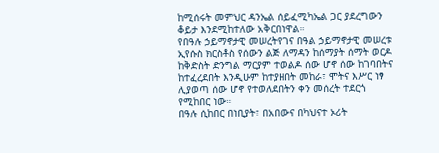ከሚሰሩት መምህር ዳንኤል ሰይፈሚካኤል ጋር ያደረግውን ቆይታ እንደሚከተለው አቅርበነዋል።
የበዓሉ ኃይማኖታዊ መሠረትየገና በዓል ኃይማኖታዊ መሠረቱ ኢየሱስ ክርስቶስ የሰውን ልጅ ለማዳን ከሰማያት ሰማት ወርዶ ከቅድስት ድንግል ማርያም ተወልዶ ሰው ሆኖ ሰው ከገባበትና ከተፈረደበት እንዲሁም ከተያዘበት መከራ፣ ሞትና እሥር ነፃ ሊያወጣ ሰው ሆኖ የተወለደበትን ቀን መሰረት ተደርጎ የሚከበር ነው።
በዓሉ ሲከበር በነቢያት፣ በአበውና በካህናተ ኦሪት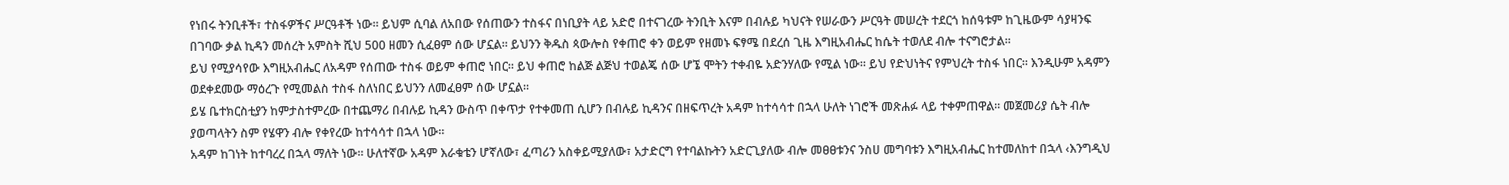የነበሩ ትንቢቶች፣ ተስፋዎችና ሥርዓቶች ነው። ይህም ሲባል ለአበው የሰጠውን ተስፋና በነቢያት ላይ አድሮ በተናገረው ትንቢት እናም በብሉይ ካህናት የሠራውን ሥርዓት መሠረት ተደርጎ ከሰዓቱም ከጊዜውም ሳያዛንፍ በገባው ቃል ኪዳን መሰረት አምስት ሺህ 500 ዘመን ሲፈፀም ሰው ሆኗል። ይህንን ቅዱስ ጳውሎስ የቀጠሮ ቀን ወይም የዘመኑ ፍፃሜ በደረሰ ጊዜ እግዚአብሔር ከሴት ተወለደ ብሎ ተናግሮታል።
ይህ የሚያሳየው እግዚአብሔር ለአዳም የሰጠው ተስፋ ወይም ቀጠሮ ነበር። ይህ ቀጠሮ ከልጅ ልጅህ ተወልጄ ሰው ሆኜ ሞትን ተቀብዬ አድንሃለው የሚል ነው። ይህ የድህነትና የምህረት ተስፋ ነበር። እንዲሁም አዳምን ወደቀደመው ማዕረጉ የሚመልስ ተስፋ ስለነበር ይህንን ለመፈፀም ሰው ሆኗል።
ይሄ ቤተክርስቲያን ከምታስተምረው በተጨማሪ በብሉይ ኪዳን ውስጥ በቀጥታ የተቀመጠ ሲሆን በብሉይ ኪዳንና በዘፍጥረት አዳም ከተሳሳተ በኋላ ሁለት ነገሮች መጽሐፉ ላይ ተቀምጠዋል። መጀመሪያ ሴት ብሎ ያወጣላትን ስም የሄዋን ብሎ የቀየረው ከተሳሳተ በኋላ ነው።
አዳም ከገነት ከተባረረ በኋላ ማለት ነው። ሁለተኛው አዳም እራቁቴን ሆኛለው፣ ፈጣሪን አስቀይሚያለው፣ አታድርግ የተባልኩትን አድርጊያለው ብሎ መፀፀቱንና ንስሀ መግባቱን እግዚአብሔር ከተመለከተ በኋላ ‹እንግዲህ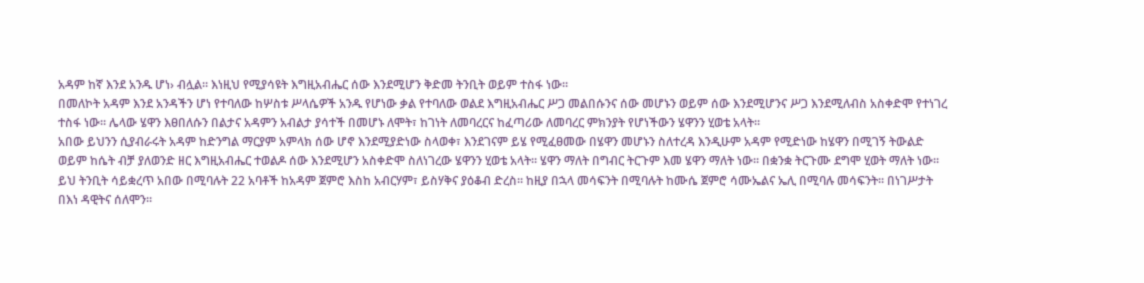አዳም ከኛ እንደ አንዱ ሆነ› ብሏል። እነዚህ የሚያሳዩት እግዚአብሔር ሰው እንደሚሆን ቅድመ ትንቢት ወይም ተስፋ ነው።
በመለኮት አዳም እንደ አንዳችን ሆነ የተባለው ከሦስቱ ሥላሴዎች አንዱ የሆነው ቃል የተባለው ወልደ እግዚአብሔር ሥጋ መልበሱንና ሰው መሆኑን ወይም ሰው እንደሚሆንና ሥጋ እንደሚለብስ አስቀድሞ የተነገረ ተስፋ ነው። ሌላው ሄዋን እፀበለሱን በልታና አዳምን አብልታ ያሳተች በመሆኑ ለሞት፣ ከገነት ለመባረርና ከፈጣሪው ለመባረር ምክንያት የሆነችውን ሄዋንን ሂወቴ አላት።
አበው ይህንን ሲያብራሩት አዳም ከድንግል ማርያም አምላክ ሰው ሆኖ እንደሚያድነው ስላወቀ፣ እንደገናም ይሄ የሚፈፀመው በሄዋን መሆኑን ስለተረዳ እንዲሁም አዳም የሚድነው ከሄዋን በሚገኝ ትውልድ ወይም ከሴት ብቻ ያለወንድ ዘር እግዚአብሔር ተወልዶ ሰው እንደሚሆን አስቀድሞ ስለነገረው ሄዋንን ሂወቴ አላት። ሄዋን ማለት በግብር ትርጉም እመ ሄዋን ማለት ነው። በቋንቋ ትርጉሙ ደግሞ ሂወት ማለት ነው።
ይህ ትንቢት ሳይቋረጥ አበው በሚባሉት 22 አባቶች ከአዳም ጀምሮ እስከ አብርሃም፣ ይስሃቅና ያዕቆብ ድረስ። ከዚያ በኋላ መሳፍንት በሚባሉት ከሙሴ ጀምሮ ሳሙኤልና ኤሊ በሚባሉ መሳፍንት። በነገሥታት በእነ ዳዊትና ሰለሞን።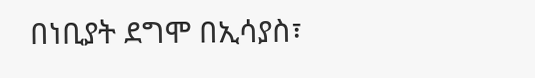በነቢያት ደግሞ በኢሳያስ፣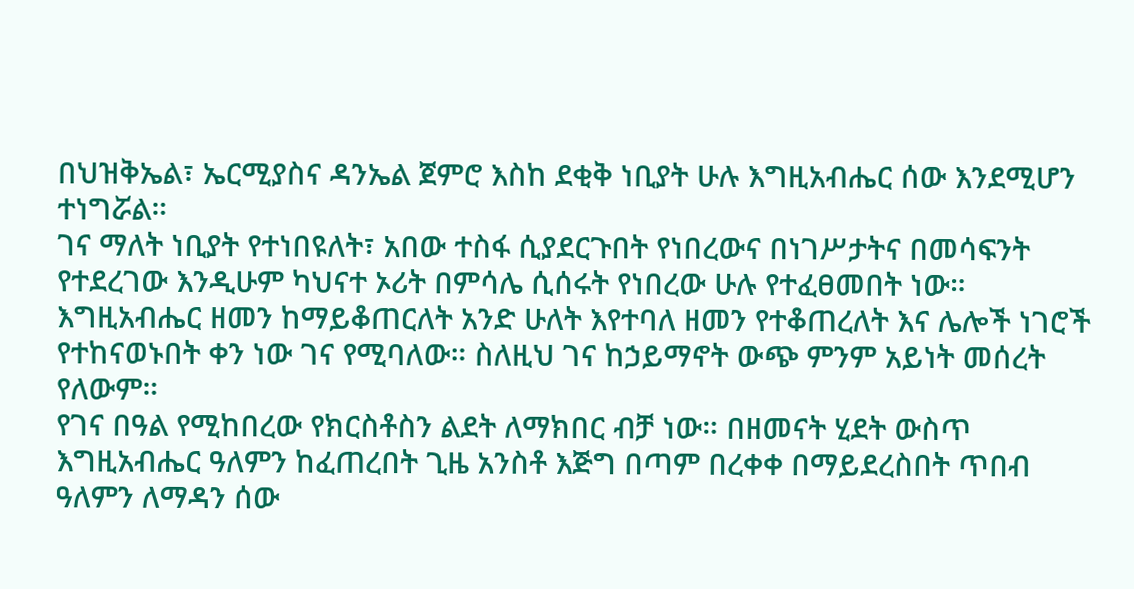በህዝቅኤል፣ ኤርሚያስና ዳንኤል ጀምሮ እስከ ደቂቅ ነቢያት ሁሉ እግዚአብሔር ሰው እንደሚሆን ተነግሯል።
ገና ማለት ነቢያት የተነበዩለት፣ አበው ተስፋ ሲያደርጉበት የነበረውና በነገሥታትና በመሳፍንት የተደረገው እንዲሁም ካህናተ ኦሪት በምሳሌ ሲሰሩት የነበረው ሁሉ የተፈፀመበት ነው። እግዚአብሔር ዘመን ከማይቆጠርለት አንድ ሁለት እየተባለ ዘመን የተቆጠረለት እና ሌሎች ነገሮች የተከናወኑበት ቀን ነው ገና የሚባለው። ስለዚህ ገና ከኃይማኖት ውጭ ምንም አይነት መሰረት የለውም።
የገና በዓል የሚከበረው የክርስቶስን ልደት ለማክበር ብቻ ነው። በዘመናት ሂደት ውስጥ እግዚአብሔር ዓለምን ከፈጠረበት ጊዜ አንስቶ እጅግ በጣም በረቀቀ በማይደረስበት ጥበብ ዓለምን ለማዳን ሰው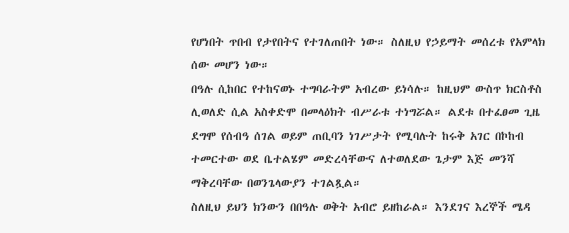የሆነበት ጥበብ የታየበትና የተገለጠበት ነው። ስለዚህ የኃይማት መሰረቱ የአምላክ ሰው መሆን ነው።
በዓሉ ሲከበር የተከናወኑ ተግባራትም አብረው ይነሳሉ። ከዚህም ውስጥ ክርስቶስ ሊወለድ ሲል አስቀድሞ በመላዕክት ብሥራቱ ተነግሯል። ልደቱ በተፈፀመ ጊዜ ደግሞ የሰብዓ ሰገል ወይም ጠቢባን ነገሥታት የሚባሉት ከሩቅ አገር በኮከብ ተመርተው ወደ ቤተልሄም መድረሳቸውና ለተወለደው ጌታም እጅ መንሻ ማቅረባቸው በወንጌላውያን ተገልጿል።
ስለዚህ ይህን ክንውን በበዓሉ ወቅት አብሮ ይዘከራል። እንደገና እረኞች ሜዳ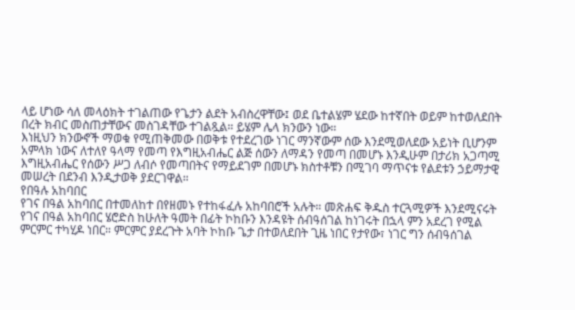ላይ ሆነው ሳለ መላዕክት ተገልጠው የጌታን ልደት አብስረዋቸው፤ ወደ ቤተልሄም ሄደው ከተኛበት ወይም ከተወለደበት በረት ክብር መስጠታቸውና መስገዳቸው ተገልጿል። ይሄም ሌላ ክንውን ነው።
እነዚህን ክንውኖች ማወቁ የሚጠቅመው በወቅቱ የተደረገው ነገር ማንኛውም ሰው እንደሚወለደው አይነት ቢሆንም አምላክ ነውና ለተለየ ዓላማ የመጣ የእግዚአብሔር ልጅ ሰውን ለማዳን የመጣ በመሆኑ እንዲሁም በታሪክ አጋጣሚ እግዚአብሔር የሰውን ሥጋ ለብሶ የመጣበትና የማይደገም በመሆኑ ክስተቶቹን በሚገባ ማጥናቱ የልደቱን ኃይማታዊ መሠረት በደንብ እንዲታወቅ ያደርገዋል።
የበዓሉ አከባበር
የገና በዓል አከባበር በተመለከተ በየዘመኑ የተከፋፈሉ አከባበሮች አሉት። መጽሐፍ ቅዱስ ተርጓሚዎች እንደሚናሩት የገና በዓል አከባበር ሄሮድስ ከሁለት ዓመት በፊት ኮከቡን እንዳዩት ሰብዓሰገል ከነገሩት በኋላ ምን አደረገ የሚል ምርምር ተካሂዶ ነበር። ምርምር ያደረጉት አባት ኮከቡ ጌታ በተወለደበት ጊዜ ነበር የታየው፣ ነገር ግን ሰብዓሰገል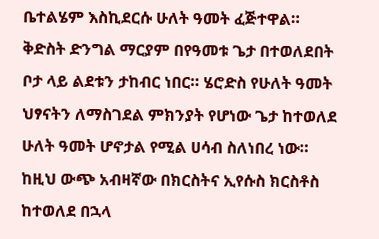ቤተልሄም እስኪደርሱ ሁለት ዓመት ፈጅተዋል።
ቅድስት ድንግል ማርያም በየዓመቱ ጌታ በተወለደበት ቦታ ላይ ልደቱን ታከብር ነበር። ሄሮድስ የሁለት ዓመት ህፃናትን ለማስገደል ምክንያት የሆነው ጌታ ከተወለደ ሁለት ዓመት ሆኖታል የሚል ሀሳብ ስለነበረ ነው።
ከዚህ ውጭ አብዛኛው በክርስትና ኢየሱስ ክርስቶስ ከተወለደ በኋላ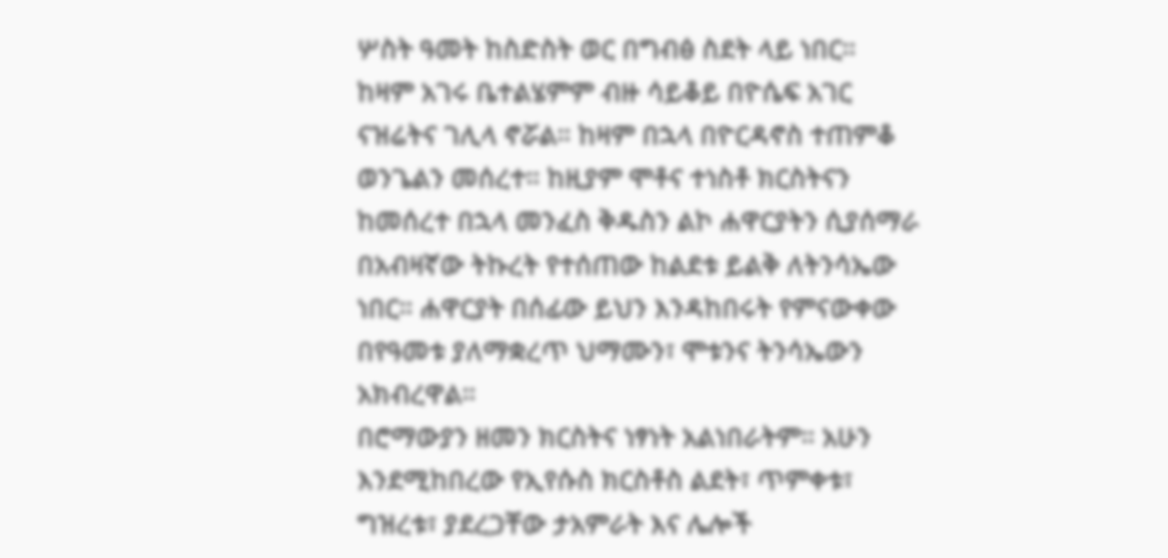ሦስት ዓመት ከስድስት ወር በግብፅ ስደት ላይ ነበር። ከዛም አገሩ ቤተልሄምም ብዙ ሳይቆይ በዮሴፍ አገር ናዝሬትና ገሊላ ኖሯል። ከዛም በኋላ በዮርዳኖስ ተጠምቆ ወንጌልን መሰረተ። ከዚያም ሞቶና ተነስቶ ክርስትናን ከመሰረተ በኋላ መንፈስ ቅዱስን ልኮ ሐዋርያትን ሲያሰማራ በአብዛኛው ትኩረት የተሰጠው ከልደቱ ይልቅ ለትንሳኤው ነበር። ሐዋርያት በሰፊው ይህን እንዳከበሩት የምናውቀው በየዓመቱ ያለማቋረጥ ህማሙን፣ ሞቱንና ትንሳኤውን አክብረዋል።
በሮማውያን ዘመን ክርስትና ነፃነት አልነበራትም። አሁን እንደሚከበረው የኢየሱስ ክርስቶስ ልደት፣ ጥምቀቱ፣ ግዝረቱ፣ ያደረጋቸው ታአምራት እና ሌሎች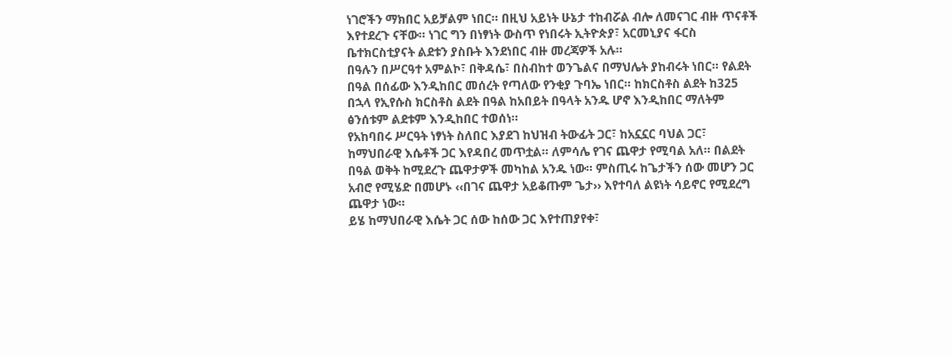ነገሮችን ማክበር አይቻልም ነበር። በዚህ አይነት ሁኔታ ተከብሯል ብሎ ለመናገር ብዙ ጥናቶች እየተደረጉ ናቸው። ነገር ግን በነፃነት ውስጥ የነበሩት ኢትዮጵያ፣ አርመኒያና ፋርስ ቤተክርስቲያናት ልደቱን ያስቡት እንደነበር ብዙ መረጃዎች አሉ።
በዓሉን በሥርዓተ አምልኮ፣ በቅዳሴ፣ በስብከተ ወንጌልና በማህሌት ያከብሩት ነበር። የልደት በዓል በሰፊው እንዲከበር መሰረት የጣለው የንቂያ ጉባኤ ነበር። ከክርስቶስ ልደት ከ325 በኋላ የኢየሱስ ክርስቶስ ልደት በዓል ከአበይት በዓላት አንዱ ሆኖ እንዲከበር ማለትም ፅንሰቱም ልደቱም እንዲከበር ተወሰነ።
የአከባበሩ ሥርዓት ነፃነት ስለበር እያደገ ከህዝብ ትውፊት ጋር፣ ከአኗኗር ባህል ጋር፣ ከማህበራዊ እሴቶች ጋር እየዳበረ መጥቷል። ለምሳሌ የገና ጨዋታ የሚባል አለ። በልደት በዓል ወቅት ከሚደረጉ ጨዋታዎች መካከል አንዱ ነው። ምስጢሩ ከጌታችን ሰው መሆን ጋር አብሮ የሚሄድ በመሆኑ ‹‹በገና ጨዋታ አይቆጡም ጌታ›› እየተባለ ልዩነት ሳይኖር የሚደረግ ጨዋታ ነው።
ይሄ ከማህበራዊ እሴት ጋር ሰው ከሰው ጋር እየተጠያየቀ፣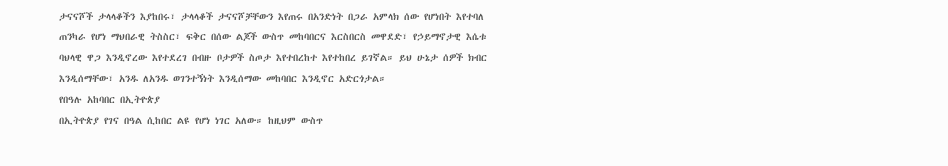ታናናሾች ታላላቆችን እያከበሩ፣ ታላላቆች ታናናሾቻቸውን እየጠሩ በአንድነት በጋራ አምላክ ሰው የሆነበት እየተባለ ጠንካራ የሆነ ማህበራዊ ትስስር፣ ፍቅር በሰው ልጆች ውስጥ መከባበርና እርስበርስ መዋደድ፣ የኃይማኖታዊ እሴቱ ባህላዊ ዋጋ እንዲኖረው እየተደረገ በብዙ ቦታዎች ስጦታ እየተበረከተ እየተከበረ ይገኛል። ይህ ሁኔታ ሰዎች ክብር እንዲሰማቸው፣ አንዱ ለአንዱ ወገንተኝነት እንዲሰማው መከባበር እንዲኖር አድርጎታል።
የበዓሉ አከባበር በኢትዮጵያ
በኢትዮጵያ የገና በዓል ሲከበር ልዩ የሆነ ነገር አለው። ከዚህም ውስጥ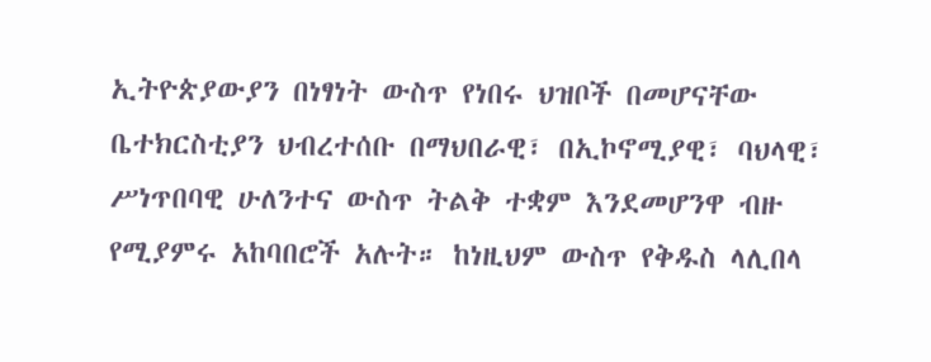ኢትዮጵያውያን በነፃነት ውስጥ የነበሩ ህዝቦች በመሆናቸው ቤተክርስቲያን ህብረተሰቡ በማህበራዊ፣ በኢኮኖሚያዊ፣ ባህላዊ፣ ሥነጥበባዊ ሁለንተና ውስጥ ትልቅ ተቋም እንደመሆንዋ ብዙ የሚያምሩ አከባበሮች አሉት። ከነዚህም ውስጥ የቅዱስ ላሊበላ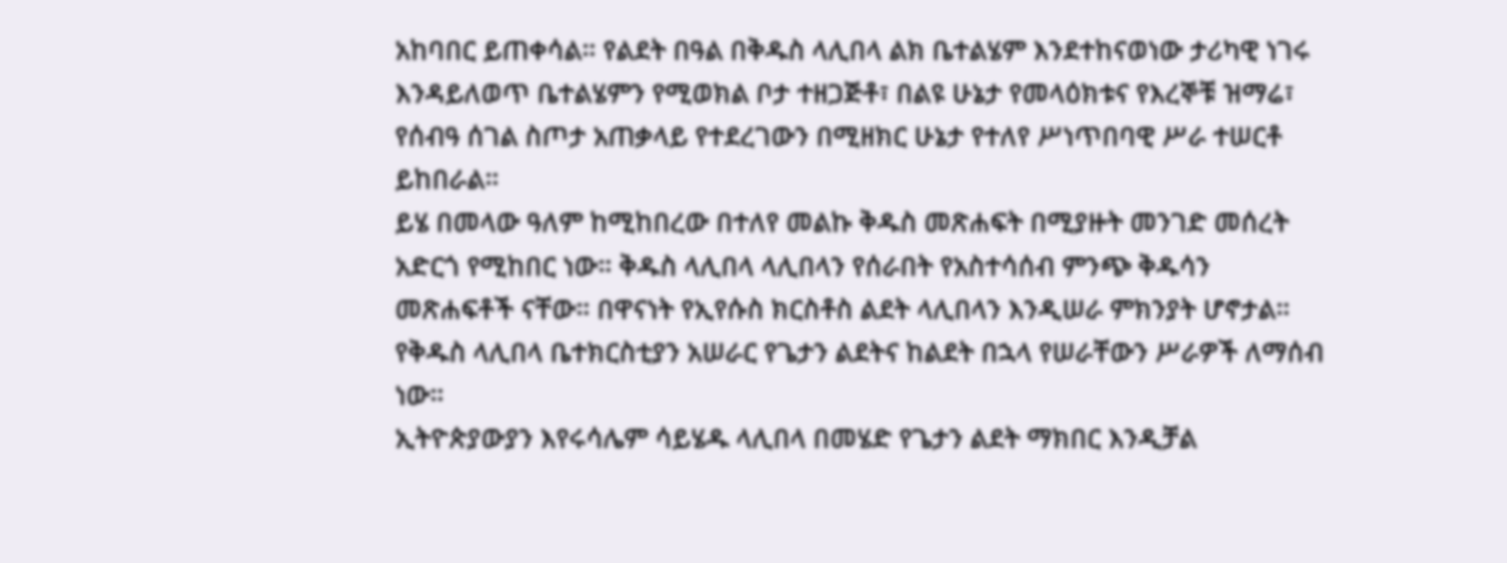አከባበር ይጠቀሳል። የልደት በዓል በቅዱስ ላሊበላ ልክ ቤተልሄም እንደተከናወነው ታሪካዊ ነገሩ እንዳይለወጥ ቤተልሄምን የሚወክል ቦታ ተዘጋጅቶ፣ በልዩ ሁኔታ የመላዕክቱና የእረኞቹ ዝማሬ፣ የሰብዓ ሰገል ስጦታ አጠቃላይ የተደረገውን በሚዘክር ሁኔታ የተለየ ሥነጥበባዊ ሥራ ተሠርቶ ይከበራል።
ይሄ በመላው ዓለም ከሚከበረው በተለየ መልኩ ቅዱስ መጽሐፍት በሚያዙት መንገድ መሰረት አድርጎ የሚከበር ነው። ቅዱስ ላሊበላ ላሊበላን የሰራበት የአስተሳሰብ ምንጭ ቅዱሳን መጽሐፍቶች ናቸው። በዋናነት የኢየሱስ ክርስቶስ ልደት ላሊበላን እንዲሠራ ምክንያት ሆኖታል። የቅዱስ ላሊበላ ቤተክርስቲያን አሠራር የጌታን ልደትና ከልደት በኋላ የሠራቸውን ሥራዎች ለማሰብ ነው።
ኢትዮጵያውያን እየሩሳሌም ሳይሄዱ ላሊበላ በመሄድ የጌታን ልደት ማክበር እንዲቻል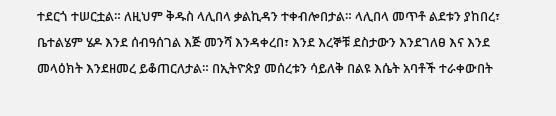ተደርጎ ተሠርቷል። ለዚህም ቅዱስ ላሊበላ ቃልኪዳን ተቀብሎበታል። ላሊበላ መጥቶ ልደቱን ያከበረ፣ ቤተልሄም ሄዶ እንደ ሰብዓሰገል እጅ መንሻ እንዳቀረበ፣ እንደ እረኞቹ ደስታውን እንደገለፀ እና እንደ መላዕክት እንደዘመረ ይቆጠርለታል። በኢትዮጵያ መሰረቱን ሳይለቅ በልዩ እሴት አባቶች ተራቀውበት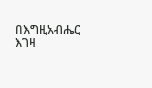በእግዚአብሔር እገዛ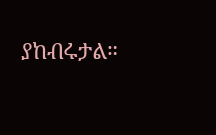ያከብሩታል።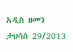አዲስ ዘመን ታህሳስ 29/2013